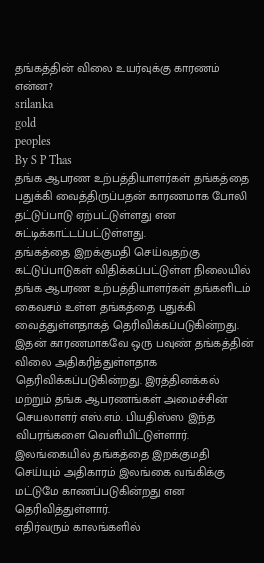தங்கத்தின் விலை உயர்வுக்கு காரணம் என்ன?
srilanka
gold
peoples
By S P Thas
தங்க ஆபரண உற்பத்தியாளர்கள் தங்கத்தை பதுக்கி வைத்திருப்பதன் காரணமாக போலி தட்டுப்பாடு ஏற்பட்டுள்ளது என சுட்டிக்காட்டப்பட்டுள்ளது.
தங்கத்தை இறக்குமதி செய்வதற்கு கட்டுப்பாடுகள் விதிக்கப்பட்டுள்ள நிலையில் தங்க ஆபரண உற்பத்தியாளர்கள் தங்களிடம் கைவசம் உள்ள தங்கத்தை பதுக்கி வைத்துள்ளதாகத் தெரிவிக்கப்படுகின்றது.
இதன் காரணமாகவே ஒரு பவுண் தங்கத்தின் விலை அதிகரித்துள்ளதாக தெரிவிக்கப்படுகின்றது. இரத்தினக்கல் மற்றும் தங்க ஆபரணங்கள் அமைச்சின் செயலாளர் எஸ்.எம். பியதிஸ்ஸ இந்த விபரங்களை வெளியிட்டுள்ளார்.
இலங்கையில் தங்கத்தை இறக்குமதி செய்யும் அதிகாரம் இலங்கை வங்கிக்கு மட்டுமே காணப்படுகின்றது என தெரிவித்துள்ளார்.
எதிர்வரும் காலங்களில்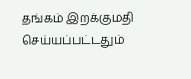தங்கம் இறக்குமதி செய்யப்பட்டதும்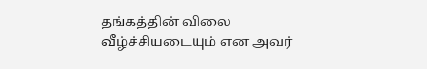தங்கத்தின் விலை வீழ்ச்சியடையும் என அவர்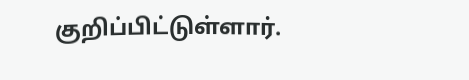குறிப்பிட்டுள்ளார்.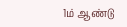1ம் ஆண்டு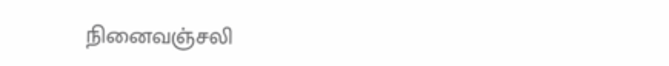நினைவஞ்சலி